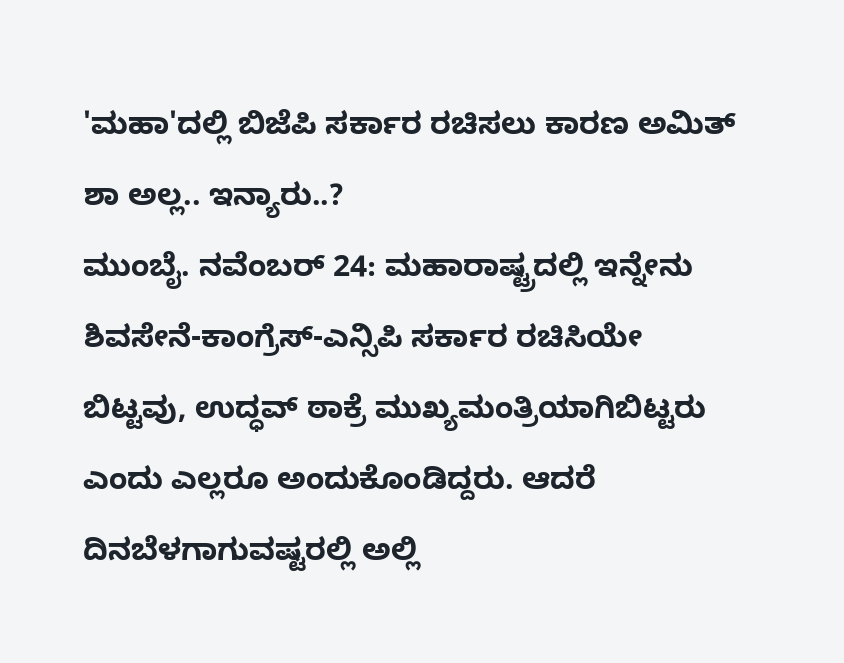'ಮಹಾ'ದಲ್ಲಿ ಬಿಜೆಪಿ ಸರ್ಕಾರ ರಚಿಸಲು ಕಾರಣ ಅಮಿತ್ ಶಾ ಅಲ್ಲ.. ಇನ್ಯಾರು..?
ಮುಂಬೈ. ನವೆಂಬರ್ 24: ಮಹಾರಾಷ್ಟ್ರದಲ್ಲಿ ಇನ್ನೇನು ಶಿವಸೇನೆ-ಕಾಂಗ್ರೆಸ್-ಎನ್ಸಿಪಿ ಸರ್ಕಾರ ರಚಿಸಿಯೇ ಬಿಟ್ಟವು, ಉದ್ಧವ್ ಠಾಕ್ರೆ ಮುಖ್ಯಮಂತ್ರಿಯಾಗಿಬಿಟ್ಟರು ಎಂದು ಎಲ್ಲರೂ ಅಂದುಕೊಂಡಿದ್ದರು. ಆದರೆ ದಿನಬೆಳಗಾಗುವಷ್ಟರಲ್ಲಿ ಅಲ್ಲಿ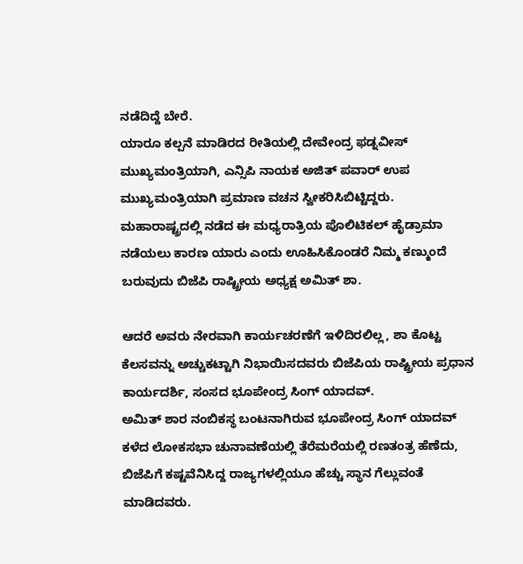ನಡೆದಿದ್ದೆ ಬೇರೆ.
ಯಾರೂ ಕಲ್ಪನೆ ಮಾಡಿರದ ರೀತಿಯಲ್ಲಿ ದೇವೇಂದ್ರ ಫಡ್ನವೀಸ್ ಮುಖ್ಯಮಂತ್ರಿಯಾಗಿ, ಎನ್ಸಿಪಿ ನಾಯಕ ಅಜಿತ್ ಪವಾರ್ ಉಪ ಮುಖ್ಯಮಂತ್ರಿಯಾಗಿ ಪ್ರಮಾಣ ವಚನ ಸ್ವೀಕರಿಸಿಬಿಟ್ಟಿದ್ದರು.
ಮಹಾರಾಷ್ಟ್ರದಲ್ಲಿ ನಡೆದ ಈ ಮಧ್ಯರಾತ್ರಿಯ ಪೊಲಿಟಿಕಲ್ ಹೈಡ್ರಾಮಾ ನಡೆಯಲು ಕಾರಣ ಯಾರು ಎಂದು ಊಹಿಸಿಕೊಂಡರೆ ನಿಮ್ಮ ಕಣ್ಮುಂದೆ ಬರುವುದು ಬಿಜೆಪಿ ರಾಷ್ಟ್ರೀಯ ಅಧ್ಯಕ್ಷ ಅಮಿತ್ ಶಾ.

ಆದರೆ ಅವರು ನೇರವಾಗಿ ಕಾರ್ಯಚರಣೆಗೆ ಇಳಿದಿರಲಿಲ್ಲ, ಶಾ ಕೊಟ್ಟ ಕೆಲಸವನ್ನು ಅಚ್ಚುಕಟ್ಟಾಗಿ ನಿಭಾಯಿಸದವರು ಬಿಜೆಪಿಯ ರಾಷ್ಟ್ರೀಯ ಪ್ರಧಾನ ಕಾರ್ಯದರ್ಶಿ, ಸಂಸದ ಭೂಪೇಂದ್ರ ಸಿಂಗ್ ಯಾದವ್.
ಅಮಿತ್ ಶಾರ ನಂಬಿಕಸ್ಥ ಬಂಟನಾಗಿರುವ ಭೂಪೇಂದ್ರ ಸಿಂಗ್ ಯಾದವ್ ಕಳೆದ ಲೋಕಸಭಾ ಚುನಾವಣೆಯಲ್ಲಿ ತೆರೆಮರೆಯಲ್ಲಿ ರಣತಂತ್ರ ಹೆಣೆದು, ಬಿಜೆಪಿಗೆ ಕಷ್ಟವೆನಿಸಿದ್ದ ರಾಜ್ಯಗಳಲ್ಲಿಯೂ ಹೆಚ್ಚು ಸ್ಥಾನ ಗೆಲ್ಲುವಂತೆ ಮಾಡಿದವರು.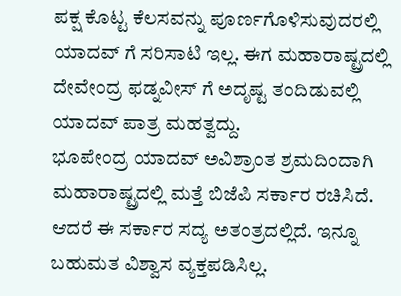ಪಕ್ಷ ಕೊಟ್ಟ ಕೆಲಸವನ್ನು ಪೂರ್ಣಗೊಳಿಸುವುದರಲ್ಲಿ ಯಾದವ್ ಗೆ ಸರಿಸಾಟಿ ಇಲ್ಲ. ಈಗ ಮಹಾರಾಷ್ಟ್ರದಲ್ಲಿ ದೇವೇಂದ್ರ ಫಡ್ನವೀಸ್ ಗೆ ಅದೃಷ್ಟ ತಂದಿಡುವಲ್ಲಿ ಯಾದವ್ ಪಾತ್ರ ಮಹತ್ವದ್ದು.
ಭೂಪೇಂದ್ರ ಯಾದವ್ ಅವಿಶ್ರಾಂತ ಶ್ರಮದಿಂದಾಗಿ ಮಹಾರಾಷ್ಟ್ರದಲ್ಲಿ ಮತ್ತೆ ಬಿಜೆಪಿ ಸರ್ಕಾರ ರಚಿಸಿದೆ. ಆದರೆ ಈ ಸರ್ಕಾರ ಸದ್ಯ ಅತಂತ್ರದಲ್ಲಿದೆ. ಇನ್ನೂ ಬಹುಮತ ವಿಶ್ವಾಸ ವ್ಯಕ್ತಪಡಿಸಿಲ್ಲ.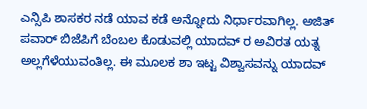ಎನ್ಸಿಪಿ ಶಾಸಕರ ನಡೆ ಯಾವ ಕಡೆ ಅನ್ನೋದು ನಿರ್ಧಾರವಾಗಿಲ್ಲ. ಅಜಿತ್ ಪವಾರ್ ಬಿಜೆಪಿಗೆ ಬೆಂಬಲ ಕೊಡುವಲ್ಲಿ ಯಾದವ್ ರ ಅವಿರತ ಯತ್ನ ಅಲ್ಲಗೆಳೆಯುವಂತಿಲ್ಲ. ಈ ಮೂಲಕ ಶಾ ಇಟ್ಟ ವಿಶ್ವಾಸವನ್ನು ಯಾದವ್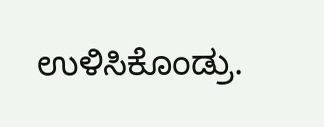ಉಳಿಸಿಕೊಂಡ್ರು.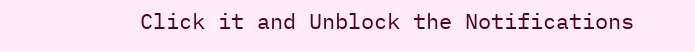Click it and Unblock the Notifications